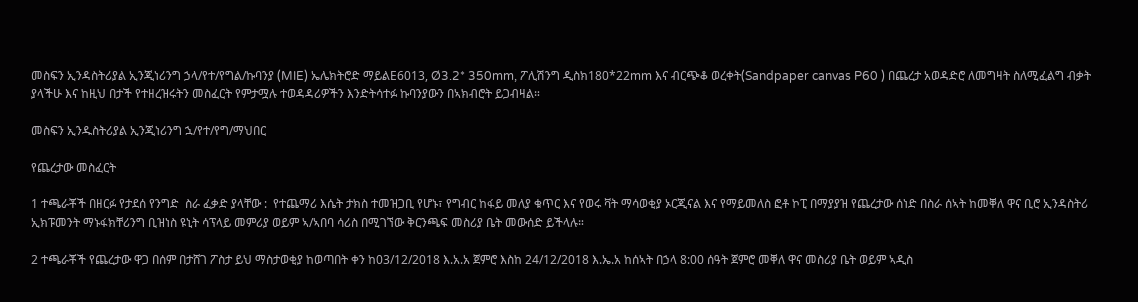መስፍን ኢንዳስትሪያል ኢንጂነሪንግ ኃላ/የተ/የግል/ኩባንያ (MIE) ኤሌክትሮድ ማይልE6013, Ø3.2* 350mm, ፖሊሽንግ ዲስክ180*22mm እና ብርጭቆ ወረቀት(Sandpaper canvas P60 ) በጨረታ አወዳድሮ ለመግዛት ስለሚፈልግ ብቃት ያላችሁ እና ከዚህ በታች የተዘረዝሩትን መስፈርት የምታሟሉ ተወዳዳሪዎችን እንድትሳተፉ ኩባንያውን በኣክብሮት ይጋብዛል።

መስፍን ኢንዱስትሪያል ኢንጂነሪንግ ኋ/የተ/የግ/ማህበር

የጨረታው መስፈርት

1 ተጫራቾች በዘርፉ የታደሰ የንግድ  ስራ ፈቃድ ያላቸው :  የተጨማሪ እሴት ታክስ ተመዝጋቢ የሆኑ፣ የግብር ከፋይ መለያ ቁጥር እና የወሩ ቫት ማሳወቂያ ኦርጂናል እና የማይመለስ ፎቶ ኮፒ በማያያዝ የጨረታው ሰነድ በስራ ሰኣት ከመቐለ ዋና ቢሮ ኢንዳስትሪ ኢክፑመንት ማኑፋክቸሪንግ ቢዝነስ ዩኒት ሳፕላይ መምሪያ ወይም ኣ/ኣበባ ሳሪስ በሚገኘው ቅርንጫፍ መስሪያ ቤት መውሰድ ይችላሉ።

2 ተጫራቾች የጨረታው ዋጋ በሰም በታሸገ ፖስታ ይህ ማስታወቂያ ከወጣበት ቀን ከ03/12/2018 እ.አ.አ ጀምሮ እስከ 24/12/2018 እ.ኤ.አ ከሰኣት በኃላ 8:00 ሰዓት ጀምሮ መቐለ ዋና መስሪያ ቤት ወይም ኣዲስ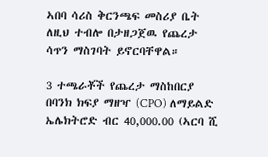ኣበባ ሳሪስ ቅርንጫፍ መስሪያ ቤት ለዚህ ተብሎ በታዘጋጀዉ የጨረታ ሳጥን ማስገባት ይኖርባቸዋል።

3 ተጫራቾች የጨረታ ማስከበርያ በባንክ ክፍያ ማዘዣ (CPO) ለማይልድ ኤሌክትሮድ ብር 40,000.00 (ኣርባ ሺ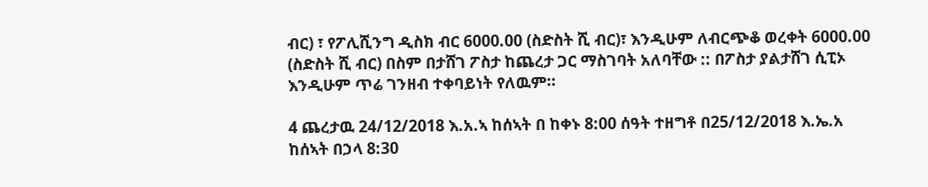ብር) ፣ የፖሊሺንግ ዲስክ ብር 6000.00 (ስድስት ሺ ብር)፣ እንዲሁም ለብርጭቆ ወረቀት 6000.00 (ስድስት ሺ ብር) በስም በታሸገ ፖስታ ከጨረታ ጋር ማስገባት አለባቸው :: በፖስታ ያልታሸገ ሲፒኦ እንዲሁም ጥሬ ገንዘብ ተቀባይነት የለዉም።

4 ጨረታዉ 24/12/2018 እ.አ.ኣ ከሰኣት በ ከቀኑ 8:00 ሰዓት ተዘግቶ በ25/12/2018 እ.ኤ.አ ከሰኣት በኃላ 8:30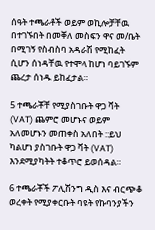ሰዓት ተጫራቶች ወይም ወኪሎቻቸዉ በተገኙበት በመቐለ መስፍን ዋና መ/ቤት በሚገኝ የስብስባ አዳራሽ የሚከፈት ሲሆን ሰነዳቸዉ የተሞላ ከሆነ ባይገኙም ጨረታ ሰነዱ ይከፈታል።

5 ተጫራቾቸ የሚያስገቡት ዋጋ ቫት (VAT) ጨምሮ መሆኑና ወይም አለመሆኑን መጠቀስ አለበት ::ይህ ካልሆነ ያስገቡት ዋጋ ቫት (VAT) እንደሚያካትት ተቆጥሮ ይወሰዳል።

6 ተጫራቾች ፖሊሽንግ ዲስ እና ብርጭቆ ወረቀት የሚያቀርቡት ባዩት የኩባንያችን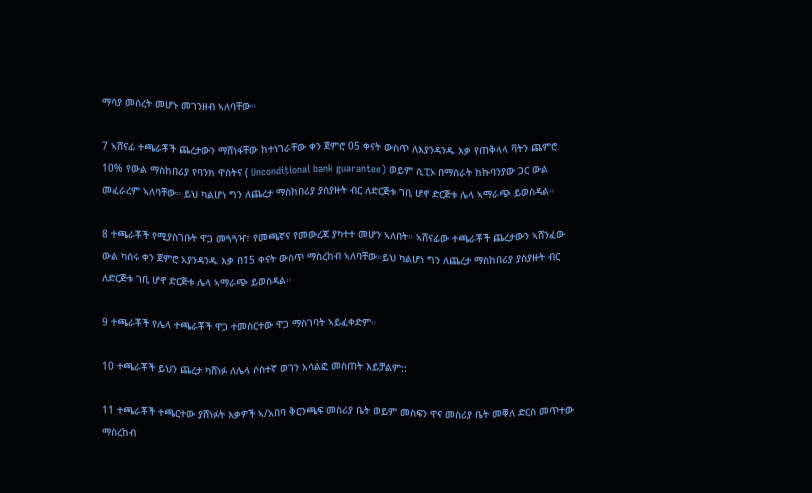ማሳያ መሰረት መሆኑ መገንዘብ ኣለባቸው።

7 ኣሸናፊ ተጫራቾች ጨረታውን ማሸነፋቸው ከተነገራቸው ቀን ጀምሮ 05 ቀናት ውስጥ ለእያንዳንዱ እቃ የጠቅላላ ቫትን ጨምሮ 10% የውል ማስከበሪያ የባንክ ዋስትና ( Unconditional bank guarantee) ወይም ሲፒኦ በማሰራት ከኩባንያው ጋር ውል መፈራረም ኣለባቸው። ይህ ካልሆነ ግን ለጨረታ ማስከበሪያ ያስያዙት ብር ለድርጅቱ ገቢ ሆኖ ድርጅቱ ሌላ ኣማራጭ ይወስዳል።

8 ተጫራቾች የሚያስገቡት ዋጋ መጓጓዣ፣ የመጫኛና የመውረጃ ያካተተ መሆን ኣለበት። ኣሸናፊው ተጫራቾች ጨረታውን ኣሸንፈው ውል ካሰሩ ቀን ጀምሮ አያንዳንዱ እቃ በ15 ቀናት ውስጥ ማስረከብ ኣለባቸው።ይህ ካልሆነ ግን ለጨረታ ማስከበሪያ ያስያዙት ብር ለድርጅቱ ገቢ ሆኖ ድርጅቱ ሌላ ኣማራጭ ይወስዳል።

9 ተጫራቾች የሌላ ተጫራቾች ዋጋ ተመስርተው ዋጋ ማስገባት ኣይፈቀድም።

10 ተጫራቾች ይህን ጨረታ ካሸነፉ ለሌላ ሶስተኛ ወገን አሳልፎ መስጠት እይቻልም::

11 ተጫራቾች ተጫርተው ያሸነፉት እቃዎች ኣ/አበባ ቅርንጫፍ መስሪያ ቤት ወይም መስፍን ዋና መስሪያ ቤት መቐለ ድርስ መጥተው ማስረከብ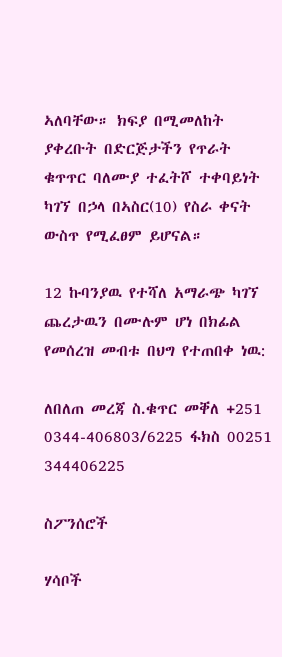ኣለባቸው። ክፍያ በሚመለከት ያቀረቡት በድርጅታችን የጥራት ቁጥጥር ባለሙያ ተፈትሾ ተቀባይነት ካገኘ በኃላ በኣስር(10) የስራ ቀናት ውስጥ የሚፈፀም ይሆናል።

12 ኩባንያዉ የተሻለ አማራጭ ካገኘ ጨረታዉን በሙሉም ሆነ በክፊል የመሰረዝ መብቱ በህግ የተጠበቀ ነዉ:

ለበለጠ መረጃ ስ.ቁጥር መቐለ +251 0344-406803/6225 ፋክስ 00251 344406225

ስፖንሰሮች

ሃሳቦች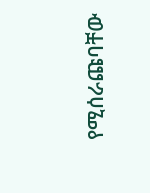የሚሰራጩባቸው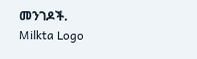መንገዶች.
Milkta Logo